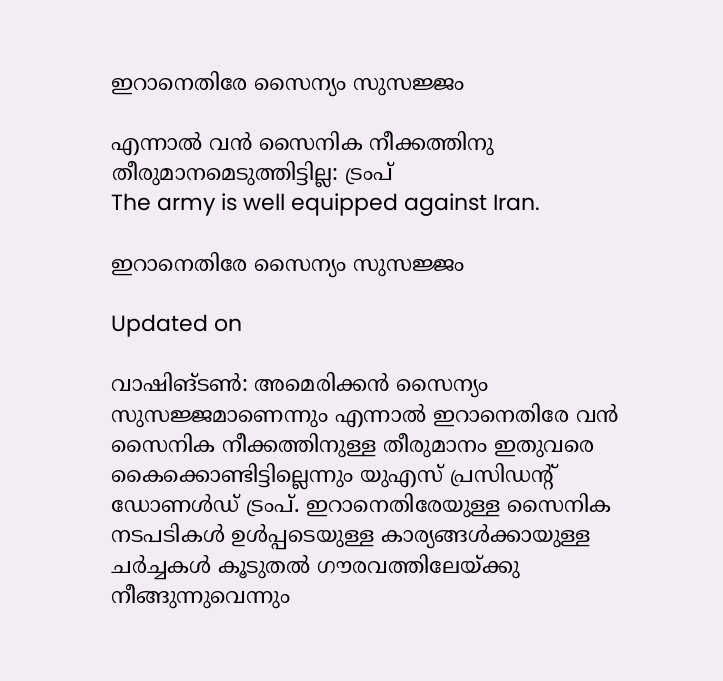ഇറാനെതിരേ സൈന്യം സുസജ്ജം

എന്നാൽ വൻ സൈനിക നീക്കത്തിനു തീരുമാനമെടുത്തിട്ടില്ല: ട്രംപ്
The army is well equipped against Iran.

ഇറാനെതിരേ സൈന്യം സുസജ്ജം

Updated on

വാഷിങ്ടൺ: അമെരിക്കൻ സൈന്യം സുസജ്ജമാണെന്നും എന്നാൽ ഇറാനെതിരേ വൻ സൈനിക നീക്കത്തിനുള്ള തീരുമാനം ഇതുവരെ കൈക്കൊണ്ടിട്ടില്ലെന്നും യുഎസ് പ്രസിഡന്‍റ് ഡോണൾഡ് ട്രംപ്. ഇറാനെതിരേയുള്ള സൈനിക നടപടികൾ ഉൾപ്പടെയുള്ള കാര്യങ്ങൾക്കായുള്ള ചർച്ചകൾ കൂടുതൽ ഗൗരവത്തിലേയ്ക്കു നീങ്ങുന്നുവെന്നും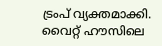ട്രംപ് വ്യക്തമാക്കി. വൈറ്റ് ഹൗസിലെ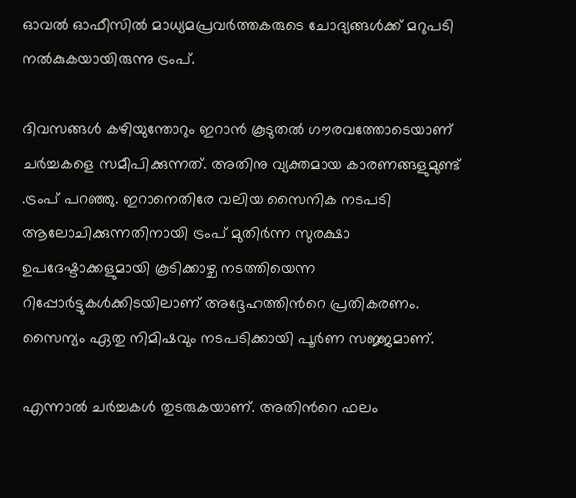ഓവൽ‌ ഓഫീസിൽ മാധ്യമപ്രവർത്തകരുടെ ചോദ്യങ്ങൾക്ക് മറുപടി നൽകുകയായിരുന്നു ട്രംപ്.

ദിവസങ്ങൾ കഴിയുന്തോറും ഇറാൻ കൂടുതൽ ഗൗരവത്തോടെയാണ് ചർച്ചകളെ സമീപിക്കുന്നത്. അതിനു വ്യക്തമായ കാരണങ്ങളുമുണ്ട് .ട്രംപ് പറഞ്ഞു. ഇറാനെതിരേ വലിയ സൈനിക നടപടി ആലോചിക്കുന്നതിനായി ട്രംപ് മുതിർന്ന സുരക്ഷാ ഉപദേഷ്ടാക്കളുമായി കൂടിക്കാഴ്ച നടത്തിയെന്ന റിപ്പോർട്ടുകൾക്കിടയിലാണ് അദ്ദേഹത്തിന്‍റെ പ്രതികരണം. സൈന്യം ഏതു നിമിഷവും നടപടിക്കായി പൂർണ സജ്ജമാണ്.

എന്നാൽ ചർച്ചകൾ തുടരുകയാണ്. അതിന്‍റെ ഫലം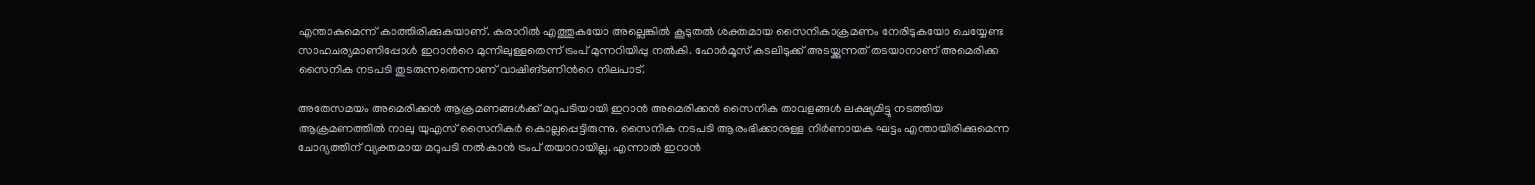എന്താകുമെന്ന് കാത്തിരിക്കുകയാണ്. കരാറിൽ എത്തുകയോ അല്ലെങ്കിൽ കൂടുതൽ ശക്തമായ സൈനികാക്രമണം നേരിടുകയോ ചെയ്യേണ്ട സാഹചര്യമാണിപ്പോൾ ഇറാന്‍റെ മുന്നിലുള്ളതെന്ന് ട്രംപ് മുന്നറിയിപ്പു നൽകി. ഹോർമൂസ് കടലിടുക്ക് അടയ്ക്കുന്നത് തടയാനാണ് അമെരിക്ക സൈനിക നടപടി തുടരുന്നതെന്നാണ് വാഷിങ്ടണിന്‍റെ നിലപാട്.

അതേസമയം അമെരിക്കൻ ആക്രമണങ്ങൾക്ക് മറുപടിയായി ഇറാൻ അമെരിക്കൻ സൈനിക താവളങ്ങൾ ലക്ഷ്യമിട്ടു നടത്തിയ ആക്രമണത്തിൽ നാലു യുഎസ് സൈനികർ കൊല്ലപ്പെട്ടിരുന്നു. സൈനിക നടപടി ആരംഭിക്കാനുള്ള നിർണായക ഘട്ടം എന്തായിരിക്കുമെന്ന ചോദ്യത്തിന് വ്യക്തമായ മറുപടി നൽകാൻ ട്രംപ് തയാറായില്ല. എന്നാൽ ഇറാൻ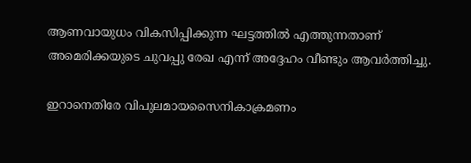ആണവായുധം വികസിപ്പിക്കുന്ന ഘട്ടത്തിൽ എത്തുന്നതാണ് അമെരിക്കയുടെ ചുവപ്പു രേഖ എന്ന് അദ്ദേഹം വീണ്ടും ആവർത്തിച്ചു.

ഇറാനെതിരേ വിപുലമായസൈനികാക്രമണം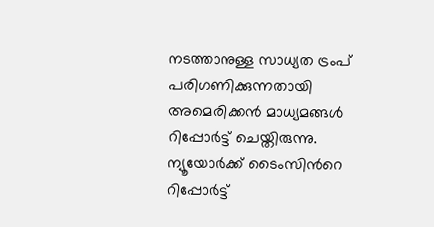നടത്താനുള്ള സാധ്യത ട്രംപ് പരിഗണിക്കുന്നതായി അമെരിക്കൻ മാധ്യമങ്ങൾ റിപ്പോർട്ട് ചെയ്തിരുന്നു. ന്യൂയോർക്ക് ടൈംസിന്‍റെ റിപ്പോർട്ട്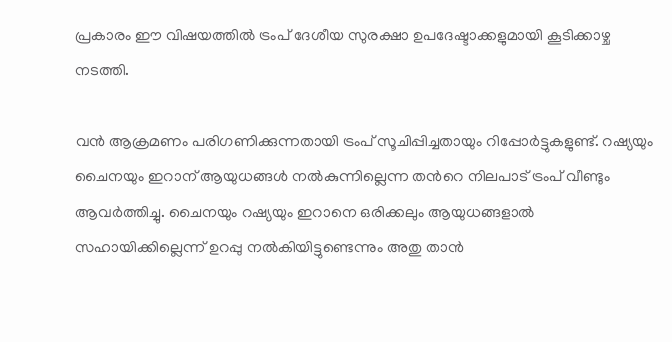പ്രകാരം ഈ വിഷയത്തിൽ ട്രംപ് ദേശീയ സുരക്ഷാ ഉപദേഷ്ടാക്കളുമായി കൂടിക്കാഴ്ച നടത്തി.

വൻ ആക്രമണം പരിഗണിക്കുന്നതായി ട്രംപ് സൂചിപ്പിച്ചതായും റിപ്പോർട്ടുകളുണ്ട്. റഷ്യയും ചൈനയും ഇറാന് ആയുധങ്ങൾ നൽകുന്നില്ലെന്ന തന്‍റെ നിലപാട് ട്രംപ് വീണ്ടും ആവർത്തിച്ചു. ചൈനയും റഷ്യയും ഇറാനെ ഒരിക്കലും ആയുധങ്ങളാൽ സഹായിക്കില്ലെന്ന് ഉറപ്പു നൽകിയിട്ടുണ്ടെന്നും അതു താൻ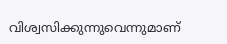വിശ്വസിക്കുന്നുവെന്നുമാണ്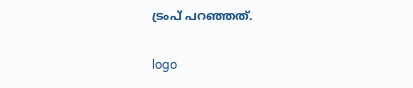ട്രംപ് പറഞ്ഞത്.

logo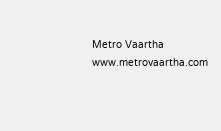Metro Vaartha
www.metrovaartha.com